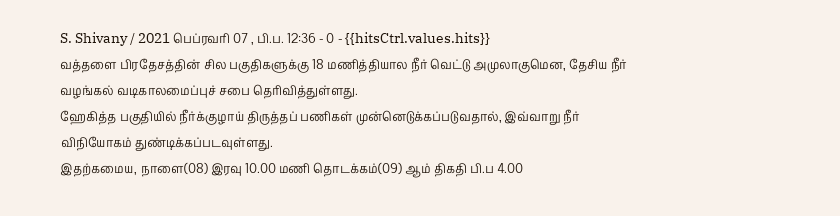S. Shivany / 2021 பெப்ரவரி 07 , பி.ப. 12:36 - 0 - {{hitsCtrl.values.hits}}
வத்தளை பிரதேசத்தின் சில பகுதிகளுக்கு 18 மணித்தியால நீர் வெட்டு அமுலாகுமென, தேசிய நீர் வழங்கல் வடிகாலமைப்புச் சபை தெரிவித்துள்ளது.
ஹேகித்த பகுதியில் நீர்க்குழாய் திருத்தப் பணிகள் முன்னெடுக்கப்படுவதால், இவ்வாறு நீர் விநியோகம் துண்டிக்கப்படவுள்ளது.
இதற்கமைய, நாளை(08) இரவு 10.00 மணி தொடக்கம்(09) ஆம் திகதி பி.ப 4.00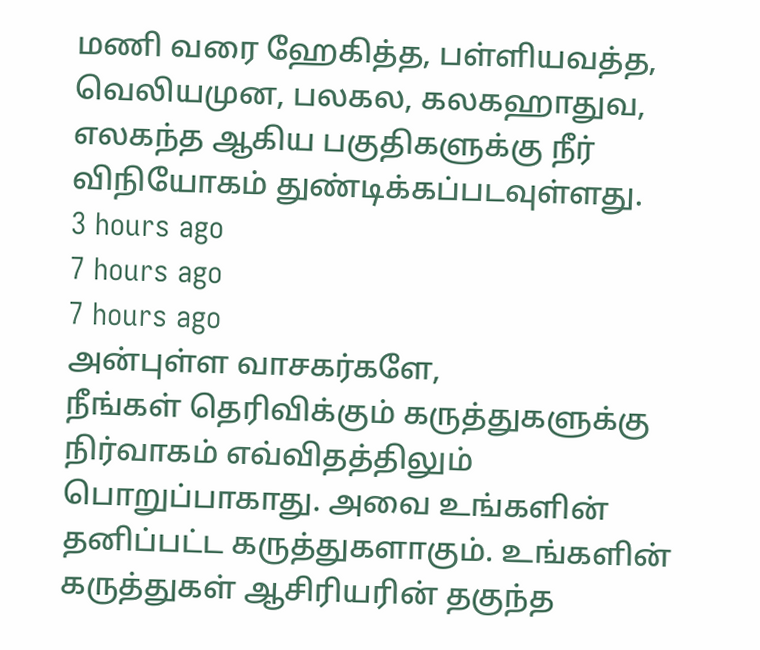மணி வரை ஹேகித்த, பள்ளியவத்த, வெலியமுன, பலகல, கலகஹாதுவ, எலகந்த ஆகிய பகுதிகளுக்கு நீர் விநியோகம் துண்டிக்கப்படவுள்ளது.
3 hours ago
7 hours ago
7 hours ago
அன்புள்ள வாசகர்களே,
நீங்கள் தெரிவிக்கும் கருத்துகளுக்கு நிர்வாகம் எவ்விதத்திலும் பொறுப்பாகாது. அவை உங்களின் தனிப்பட்ட கருத்துகளாகும். உங்களின் கருத்துகள் ஆசிரியரின் தகுந்த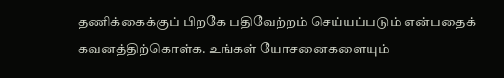தணிக்கைக்குப் பிறகே பதிவேற்றம் செய்யப்படும் என்பதைக் கவனத்திற்கொள்க. உங்கள் யோசனைகளையும்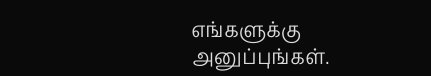எங்களுக்கு அனுப்புங்கள்.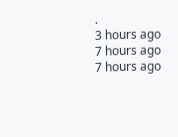.
3 hours ago
7 hours ago
7 hours ago